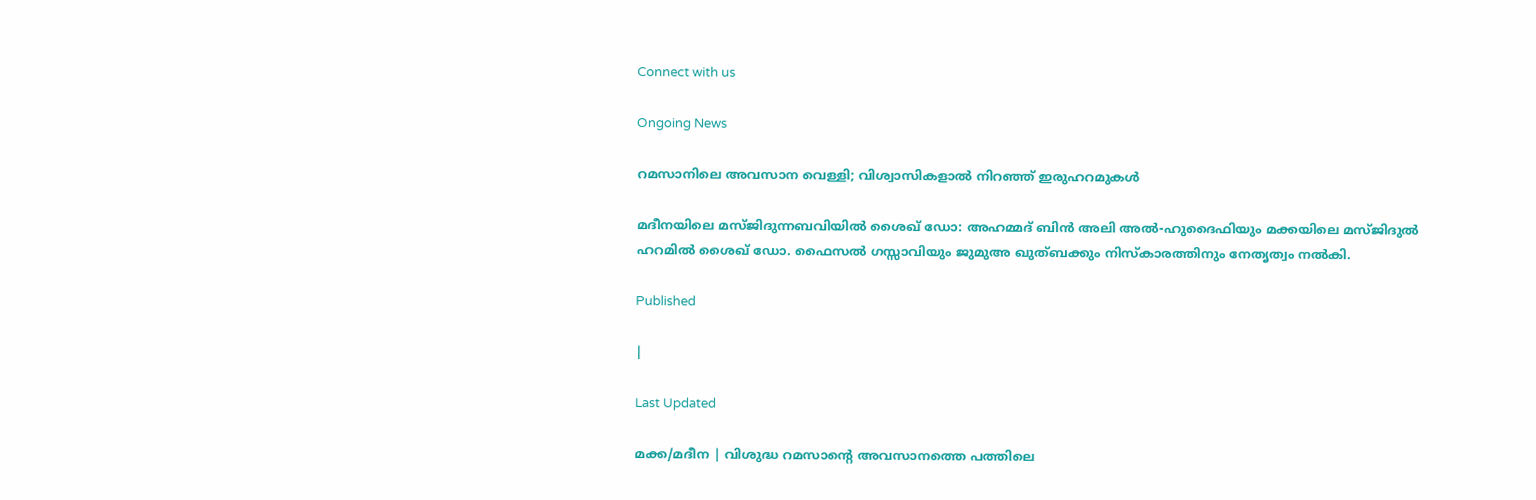Connect with us

Ongoing News

റമസാനിലെ അവസാന വെള്ളി; വിശ്വാസികളാല്‍ നിറഞ്ഞ് ഇരുഹറമുകള്‍

മദീനയിലെ മസ്ജിദുന്നബവിയില്‍ ശൈഖ് ഡോ: അഹമ്മദ് ബിന്‍ അലി അല്‍-ഹുദൈഫിയും മക്കയിലെ മസ്ജിദുല്‍ ഹറമില്‍ ശൈഖ് ഡോ. ഫൈസല്‍ ഗസ്സാവിയും ജുമുഅ ഖുത്ബക്കും നിസ്‌കാരത്തിനും നേതൃത്വം നല്‍കി.

Published

|

Last Updated

മക്ക/മദീന | വിശുദ്ധ റമസാന്റെ അവസാനത്തെ പത്തിലെ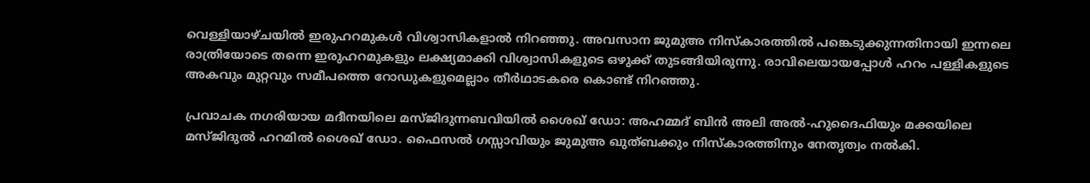വെള്ളിയാഴ്ചയില്‍ ഇരുഹറമുകള്‍ വിശ്വാസികളാല്‍ നിറഞ്ഞു. അവസാന ജുമുഅ നിസ്‌കാരത്തില്‍ പങ്കെടുക്കുന്നതിനായി ഇന്നലെ രാത്രിയോടെ തന്നെ ഇരുഹറമുകളും ലക്ഷ്യമാക്കി വിശ്വാസികളുടെ ഒഴുക്ക് തുടങ്ങിയിരുന്നു. രാവിലെയായപ്പോള്‍ ഹറം പള്ളികളുടെ അകവും മുറ്റവും സമീപത്തെ റോഡുകളുമെല്ലാം തീര്‍ഥാടകരെ കൊണ്ട് നിറഞ്ഞു.

പ്രവാചക നഗരിയായ മദീനയിലെ മസ്ജിദുന്നബവിയില്‍ ശൈഖ് ഡോ: അഹമ്മദ് ബിന്‍ അലി അല്‍-ഹുദൈഫിയും മക്കയിലെ മസ്ജിദുല്‍ ഹറമില്‍ ശൈഖ് ഡോ. ഫൈസല്‍ ഗസ്സാവിയും ജുമുഅ ഖുത്ബക്കും നിസ്‌കാരത്തിനും നേതൃത്വം നല്‍കി.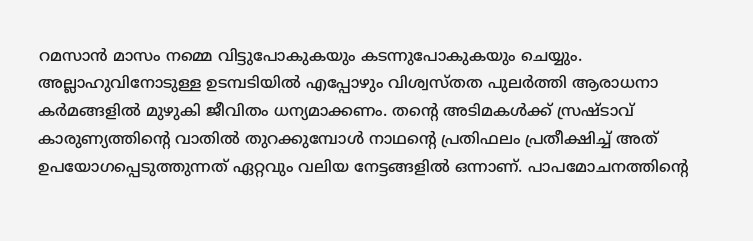റമസാന്‍ മാസം നമ്മെ വിട്ടുപോകുകയും കടന്നുപോകുകയും ചെയ്യും. അല്ലാഹുവിനോടുള്ള ഉടമ്പടിയില്‍ എപ്പോഴും വിശ്വസ്തത പുലര്‍ത്തി ആരാധനാ കര്‍മങ്ങളില്‍ മുഴുകി ജീവിതം ധന്യമാക്കണം. തന്റെ അടിമകള്‍ക്ക് സ്രഷ്ടാവ് കാരുണ്യത്തിന്റെ വാതില്‍ തുറക്കുമ്പോള്‍ നാഥന്റെ പ്രതിഫലം പ്രതീക്ഷിച്ച് അത് ഉപയോഗപ്പെടുത്തുന്നത് ഏറ്റവും വലിയ നേട്ടങ്ങളില്‍ ഒന്നാണ്. പാപമോചനത്തിന്റെ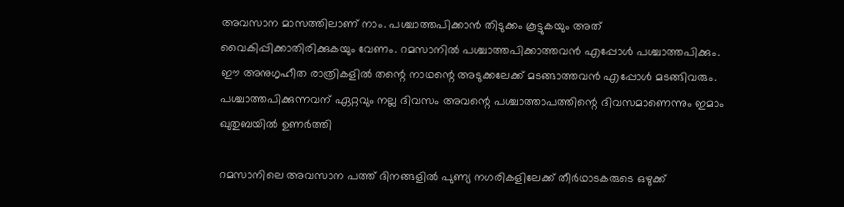അവസാന മാസത്തിലാണ് നാം. പശ്ചാത്തപിക്കാന്‍ തിടുക്കം കൂട്ടുകയും അത് വൈകിപ്പിക്കാതിരിക്കുകയും വേണം. റമസാനില്‍ പശ്ചാത്തപിക്കാത്തവന്‍ എപ്പോള്‍ പശ്ചാത്തപിക്കും. ഈ അനുഗൃഹീത രാത്രികളില്‍ തന്റെ നാഥന്റെ അടുക്കലേക്ക് മടങ്ങാത്തവന്‍ എപ്പോള്‍ മടങ്ങിവരും. പശ്ചാത്തപിക്കുന്നവന് ഏറ്റവും നല്ല ദിവസം അവന്റെ പശ്ചാത്താപത്തിന്റെ ദിവസമാണെന്നും ഇമാം ഖുതുബയില്‍ ഉണര്‍ത്തി

റമസാനിലെ അവസാന പത്ത് ദിനങ്ങളില്‍ പുണ്യ നഗരികളിലേക്ക് തീര്‍ഥാടകരുടെ ഒഴുക്ക്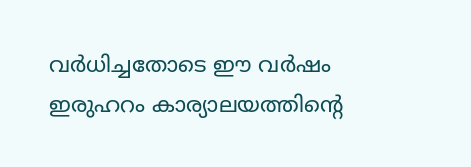വര്‍ധിച്ചതോടെ ഈ വര്‍ഷം ഇരുഹറം കാര്യാലയത്തിന്റെ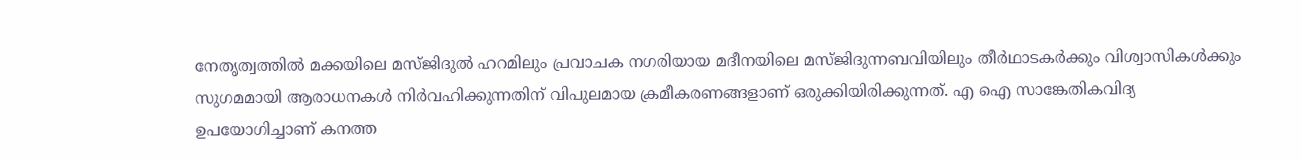നേതൃത്വത്തില്‍ മക്കയിലെ മസ്ജിദുല്‍ ഹറമിലും പ്രവാചക നഗരിയായ മദീനയിലെ മസ്ജിദുന്നബവിയിലും തീര്‍ഥാടകര്‍ക്കും വിശ്വാസികള്‍ക്കും സുഗമമായി ആരാധനകള്‍ നിര്‍വഹിക്കുന്നതിന് വിപുലമായ ക്രമീകരണങ്ങളാണ് ഒരുക്കിയിരിക്കുന്നത്. എ ഐ സാങ്കേതികവിദ്യ ഉപയോഗിച്ചാണ് കനത്ത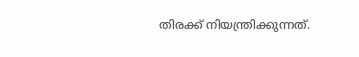തിരക്ക് നിയന്ത്രിക്കുന്നത്.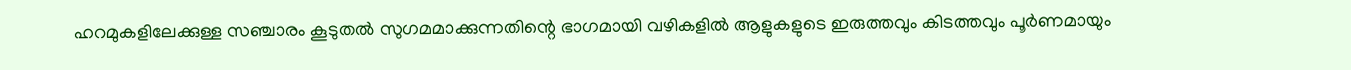ഹറമുകളിലേക്കുള്ള സഞ്ചാരം കൂടുതല്‍ സുഗമമാക്കുന്നതിന്റെ ഭാഗമായി വഴികളില്‍ ആളുകളുടെ ഇരുത്തവും കിടത്തവും പൂര്‍ണമായും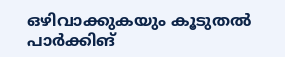ഒഴിവാക്കുകയും കൂടുതല്‍ പാര്‍ക്കിങ്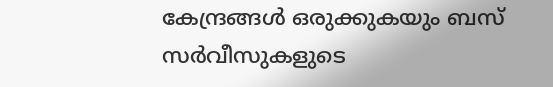കേന്ദ്രങ്ങള്‍ ഒരുക്കുകയും ബസ് സര്‍വീസുകളുടെ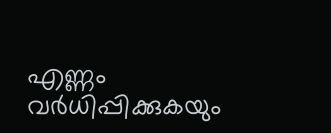എണ്ണം വര്‍ധിപ്പിക്കുകയും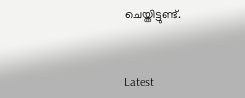ചെയ്തിട്ടുണ്ട്.



Latest